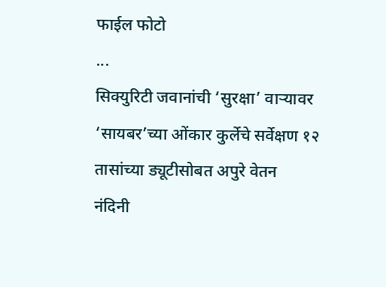फाईल फोटो
...
सिक्युरिटी जवानांची ‘सुरक्षा’ वाऱ्यावर
‘सायबर’च्या ओंकार कुर्लेचे सर्वेक्षण १२ तासांच्या ड्यूटीसोबत अपुरे वेतन
नंदिनी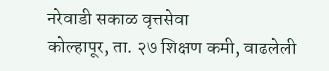नरेवाडी सकाळ वृत्तसेवा
कोल्हापूर, ता. २७ शिक्षण कमी, वाढलेली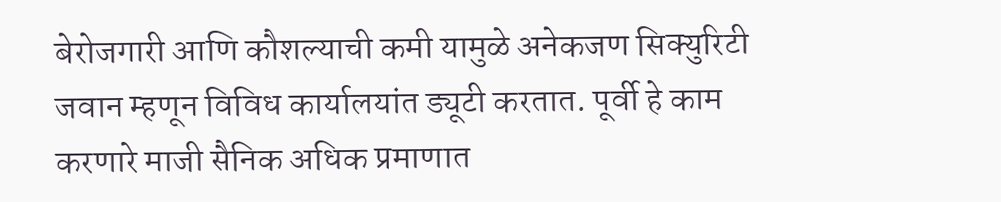बेरोजगारी आणि कौशल्याची कमी यामुळे अनेकजण सिक्युरिटी जवान म्हणून विविध कार्यालयांत ड्यूटी करतात. पूर्वी हे काम करणारे माजी सैनिक अधिक प्रमाणात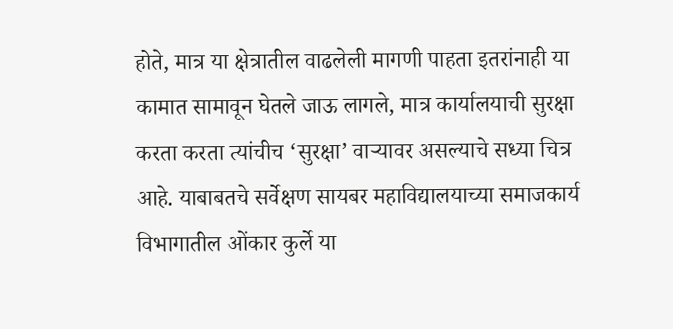होते, मात्र या क्षेत्रातील वाढलेली मागणी पाहता इतरांनाही या कामात सामावून घेतले जाऊ लागले, मात्र कार्यालयाची सुरक्षा करता करता त्यांचीच ‘सुरक्षा’ वाऱ्यावर असल्याचे सध्या चित्र आहे. याबाबतचे सर्वेक्षण सायबर महाविद्यालयाच्या समाजकार्य विभागातील ओंकार कुर्ले या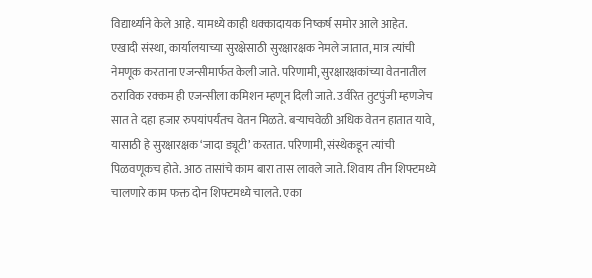विद्यार्थ्याने केले आहे. यामध्ये काही धक्कादायक निष्कर्ष समोर आले आहेत.
एखादी संस्था, कार्यालयाच्या सुरक्षेसाठी सुरक्षारक्षक नेमले जातात, मात्र त्यांची नेमणूक करताना एजन्सीमार्फत केली जाते. परिणामी, सुरक्षारक्षकांच्या वेतनातील ठराविक रक्कम ही एजन्सीला कमिशन म्हणून दिली जाते. उर्वरित तुटपुंजी म्हणजेच सात ते दहा हजार रुपयांपर्यंतच वेतन मिळते. बऱ्याचवेळी अधिक वेतन हातात यावे, यासाठी हे सुरक्षारक्षक ‘जादा ड्यूटी’ करतात. परिणामी, संस्थेकडून त्यांची पिळवणूकच होते. आठ तासांचे काम बारा तास लावले जाते. शिवाय तीन शिफ्टमध्ये चालणारे काम फक्त दोन शिफ्टमध्ये चालते. एका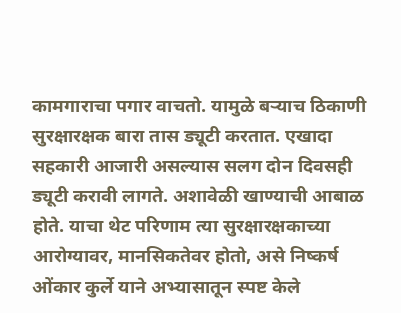कामगाराचा पगार वाचतो. यामुळे बऱ्याच ठिकाणी सुरक्षारक्षक बारा तास ड्यूटी करतात. एखादा सहकारी आजारी असल्यास सलग दोन दिवसही ड्यूटी करावी लागते. अशावेळी खाण्याची आबाळ होते. याचा थेट परिणाम त्या सुरक्षारक्षकाच्या आरोग्यावर, मानसिकतेवर होतो, असे निष्कर्ष ओंकार कुर्ले याने अभ्यासातून स्पष्ट केले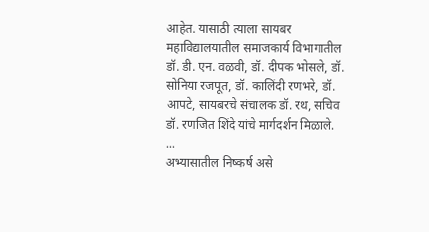आहेत. यासाठी त्याला सायबर महाविद्यालयातील समाजकार्य विभागातील डॉ. डी. एन. वळवी, डॉ. दीपक भोसले, डॉ. सोनिया रजपूत, डॉ. कालिंदी रणभरे, डॉ. आपटे, सायबरचे संचालक डॉ. रथ, सचिव डॉ. रणजित शिंदे यांचे मार्गदर्शन मिळाले.
...
अभ्यासातील निष्कर्ष असे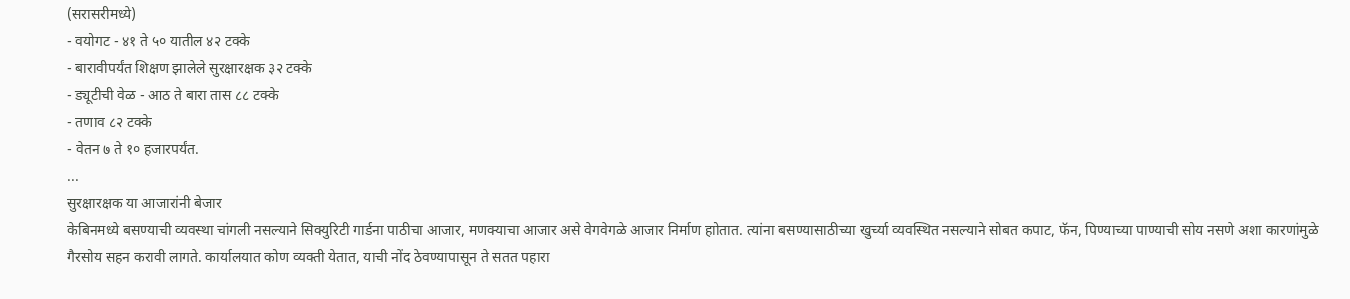(सरासरीमध्ये)
- वयोगट - ४१ ते ५० यातील ४२ टक्के
- बारावीपर्यंत शिक्षण झालेले सुरक्षारक्षक ३२ टक्के
- ड्यूटीची वेळ - आठ ते बारा तास ८८ टक्के
- तणाव ८२ टक्के
- वेतन ७ ते १० हजारपर्यंत.
...
सुरक्षारक्षक या आजारांनी बेजार
केबिनमध्ये बसण्याची व्यवस्था चांगली नसल्याने सिक्युरिटी गार्डना पाठीचा आजार, मणक्याचा आजार असे वेगवेगळे आजार निर्माण हाोतात. त्यांना बसण्यासाठीच्या खुर्च्या व्यवस्थित नसल्याने सोबत कपाट, फॅन, पिण्याच्या पाण्याची सोय नसणे अशा कारणांमुळे गैरसोय सहन करावी लागते. कार्यालयात कोण व्यक्ती येतात, याची नोंद ठेवण्यापासून ते सतत पहारा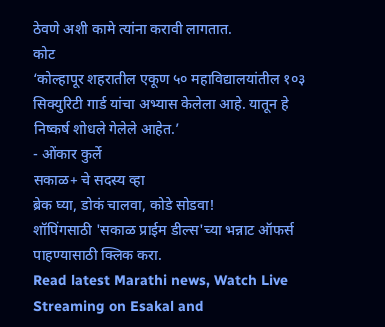ठेवणे अशी कामे त्यांना करावी लागतात.
कोट
‘कोल्हापूर शहरातील एकूण ५० महाविद्यालयांतील १०३ सिक्युरिटी गार्ड यांचा अभ्यास केलेला आहे. यातून हे निष्कर्ष शोधले गेलेले आहेत.’
- ओंकार कुर्ले
सकाळ+ चे सदस्य व्हा
ब्रेक घ्या, डोकं चालवा, कोडे सोडवा!
शॉपिंगसाठी 'सकाळ प्राईम डील्स'च्या भन्नाट ऑफर्स पाहण्यासाठी क्लिक करा.
Read latest Marathi news, Watch Live Streaming on Esakal and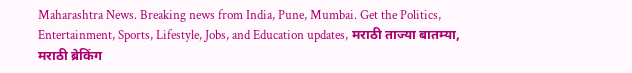Maharashtra News. Breaking news from India, Pune, Mumbai. Get the Politics, Entertainment, Sports, Lifestyle, Jobs, and Education updates, मराठी ताज्या बातम्या, मराठी ब्रेकिंग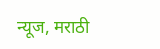न्यूज, मराठी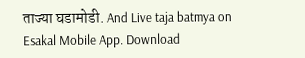ताज्या घडामोडी. And Live taja batmya on Esakal Mobile App. Download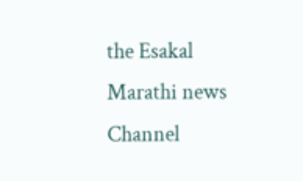the Esakal Marathi news Channel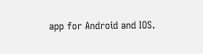app for Android and IOS.